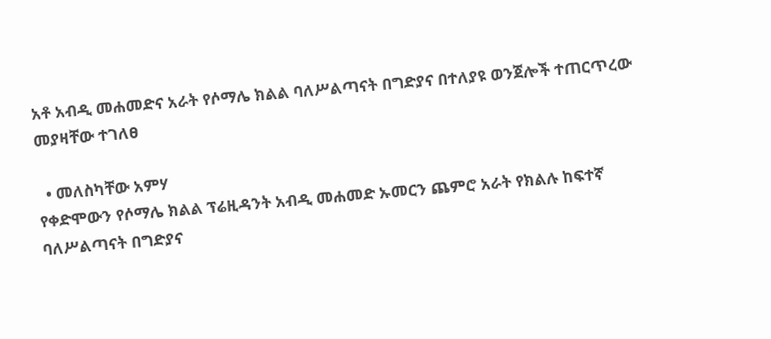አቶ አብዲ መሐመድና አራት የሶማሌ ክልል ባለሥልጣናት በግድያና በተለያዩ ወንጀሎች ተጠርጥረው መያዛቸው ተገለፀ

  • መለስካቸው አምሃ
የቀድሞውን የሶማሌ ክልል ፕሬዚዳንት አብዲ መሐመድ ኡመርን ጨምሮ አራት የክልሉ ከፍተኛ ባለሥልጣናት በግድያና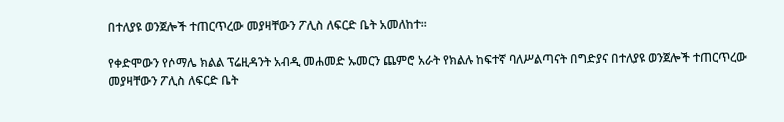በተለያዩ ወንጀሎች ተጠርጥረው መያዛቸውን ፖሊስ ለፍርድ ቤት አመለከተ፡፡

የቀድሞውን የሶማሌ ክልል ፕሬዚዳንት አብዲ መሐመድ ኡመርን ጨምሮ አራት የክልሉ ከፍተኛ ባለሥልጣናት በግድያና በተለያዩ ወንጀሎች ተጠርጥረው መያዛቸውን ፖሊስ ለፍርድ ቤት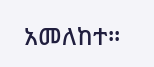አመለከተ፡፡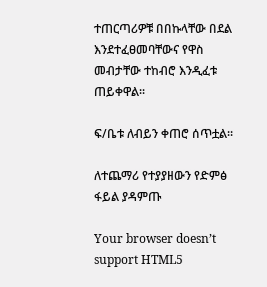ተጠርጣሪዎቹ በበኩላቸው በደል እንደተፈፀመባቸውና የዋስ መብታቸው ተከብሮ እንዲፈቱ ጠይቀዋል፡፡

ፍ/ቤቱ ለብይን ቀጠሮ ሰጥቷል፡፡

ለተጨማሪ የተያያዘውን የድምፅ ፋይል ያዳምጡ

Your browser doesn’t support HTML5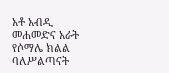አቶ አብዲ መሐመድና አራት የሶማሌ ክልል ባለሥልጣናት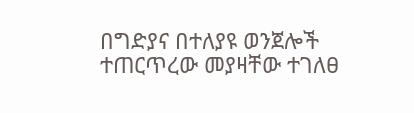በግድያና በተለያዩ ወንጀሎች ተጠርጥረው መያዛቸው ተገለፀ